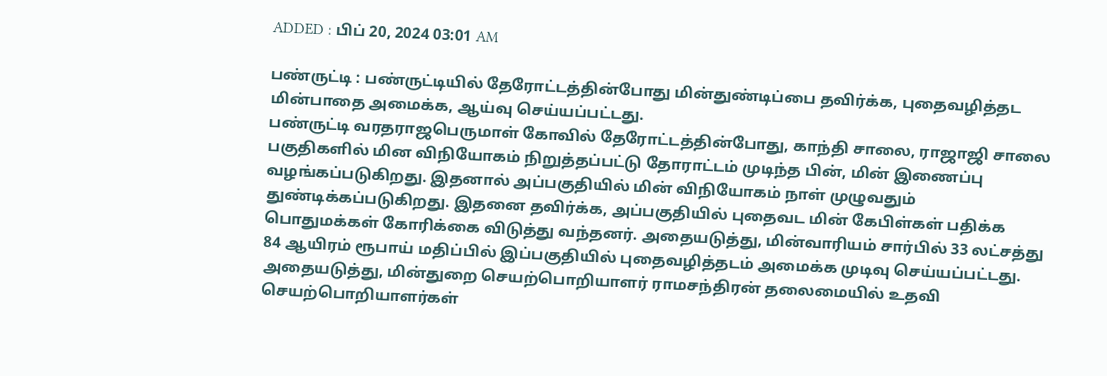ADDED : பிப் 20, 2024 03:01 AM

பண்ருட்டி : பண்ருட்டியில் தேரோட்டத்தின்போது மின்துண்டிப்பை தவிர்க்க, புதைவழித்தட மின்பாதை அமைக்க, ஆய்வு செய்யப்பட்டது.
பண்ருட்டி வரதராஜபெருமாள் கோவில் தேரோட்டத்தின்போது, காந்தி சாலை, ராஜாஜி சாலை பகுதிகளில் மின விநியோகம் நிறுத்தப்பட்டு தோராட்டம் முடிந்த பின், மின் இணைப்பு வழங்கப்படுகிறது. இதனால் அப்பகுதியில் மின் விநியோகம் நாள் முழுவதும் துண்டிக்கப்படுகிறது. இதனை தவிர்க்க, அப்பகுதியில் புதைவட மின் கேபிள்கள் பதிக்க பொதுமக்கள் கோரிக்கை விடுத்து வந்தனர். அதையடுத்து, மின்வாரியம் சார்பில் 33 லட்சத்து 84 ஆயிரம் ரூபாய் மதிப்பில் இப்பகுதியில் புதைவழித்தடம் அமைக்க முடிவு செய்யப்பட்டது. அதையடுத்து, மின்துறை செயற்பொறியாளர் ராமசந்திரன் தலைமையில் உதவி செயற்பொறியாளர்கள்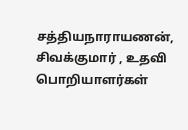சத்தியநாராயணன், சிவக்குமார் , உதவி பொறியாளர்கள்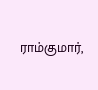ராம்குமார்,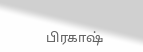பிரகாஷ்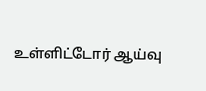உள்ளிட்டோர் ஆய்வு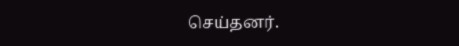செய்தனர்.